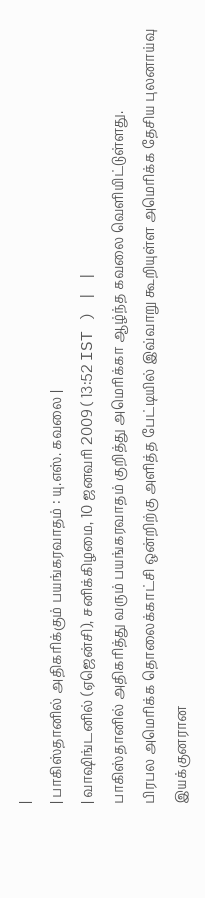|
| பாகிஸ்தானில் அதிகரிக்கும் பயங்கரவாதம் : யு.எஸ். கவலை |
| வாஷிங்டனில் (ஏஜென்சி), சனிக்கிழமை, 10 ஜனவரி 2009 ( 13:52 IST ) | |
பாகிஸ்தானில் அதிகரித்து வரும் பயங்கரவாதம் குறித்து அமெரிக்கா ஆழ்ந்த கவலை வெளியிட்டுள்ளது.
பிரபல அமெரிக்க தொலைக்காட்சி ஒன்றிற்கு அளித்த பேட்டியில் இவ்வாறு கூறியுள்ள அமெரிக்க தேசிய புலனாய்வு இயக்குனரான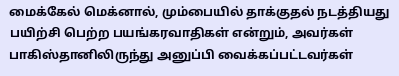மைக்கேல் மெக்னால், மும்பையில் தாக்குதல் நடத்தியது பயிற்சி பெற்ற பயங்கரவாதிகள் என்றும், அவர்கள் பாகிஸ்தானிலிருந்து அனுப்பி வைக்கப்பட்டவர்கள்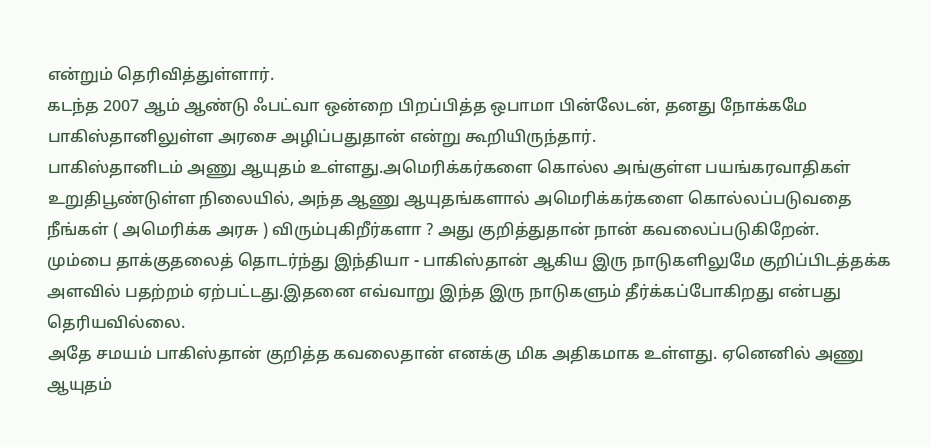என்றும் தெரிவித்துள்ளார்.
கடந்த 2007 ஆம் ஆண்டு ஃபட்வா ஒன்றை பிறப்பித்த ஒபாமா பின்லேடன், தனது நோக்கமே பாகிஸ்தானிலுள்ள அரசை அழிப்பதுதான் என்று கூறியிருந்தார்.
பாகிஸ்தானிடம் அணு ஆயுதம் உள்ளது.அமெரிக்கர்களை கொல்ல அங்குள்ள பயங்கரவாதிகள் உறுதிபூண்டுள்ள நிலையில், அந்த ஆணு ஆயுதங்களால் அமெரிக்கர்களை கொல்லப்படுவதை நீங்கள் ( அமெரிக்க அரசு ) விரும்புகிறீர்களா ? அது குறித்துதான் நான் கவலைப்படுகிறேன்.
மும்பை தாக்குதலைத் தொடர்ந்து இந்தியா - பாகிஸ்தான் ஆகிய இரு நாடுகளிலுமே குறிப்பிடத்தக்க அளவில் பதற்றம் ஏற்பட்டது.இதனை எவ்வாறு இந்த இரு நாடுகளும் தீர்க்கப்போகிறது என்பது தெரியவில்லை.
அதே சமயம் பாகிஸ்தான் குறித்த கவலைதான் எனக்கு மிக அதிகமாக உள்ளது. ஏனெனில் அணு ஆயுதம்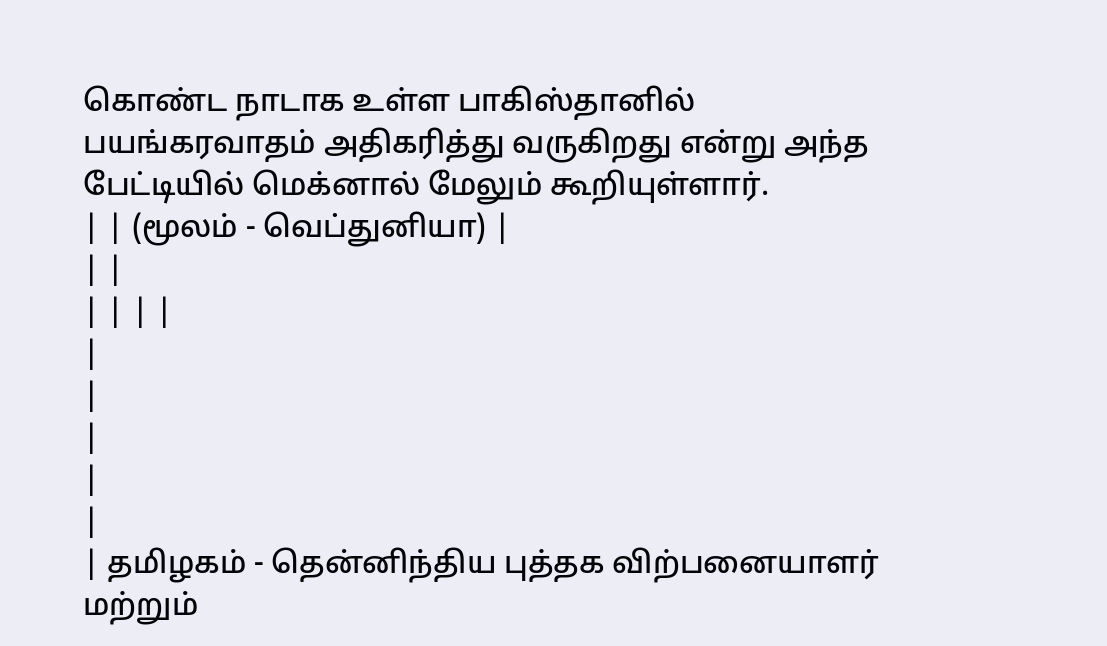கொண்ட நாடாக உள்ள பாகிஸ்தானில் பயங்கரவாதம் அதிகரித்து வருகிறது என்று அந்த பேட்டியில் மெக்னால் மேலும் கூறியுள்ளார்.
| | (மூலம் - வெப்துனியா) |
| |
| | | |
|
|
|
|
|
| தமிழகம் - தென்னிந்திய புத்தக விற்பனையாளர் மற்றும்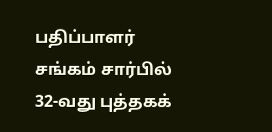பதிப்பாளர் சங்கம் சார்பில் 32-வது புத்தகக்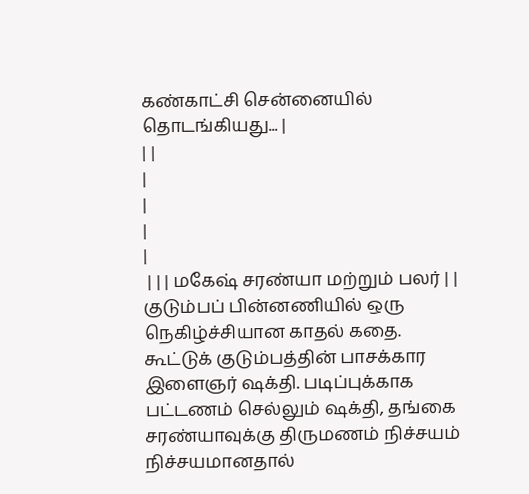கண்காட்சி சென்னையில் தொடங்கியது... |
| |
|
|
|
|
 | | | மகேஷ் சரண்யா மற்றும் பலர் | | குடும்பப் பின்னணியில் ஒரு நெகிழ்ச்சியான காதல் கதை.
கூட்டுக் குடும்பத்தின் பாசக்கார இளைஞர் ஷக்தி. படிப்புக்காக பட்டணம் செல்லும் ஷக்தி, தங்கை சரண்யாவுக்கு திருமணம் நிச்சயம் நிச்சயமானதால்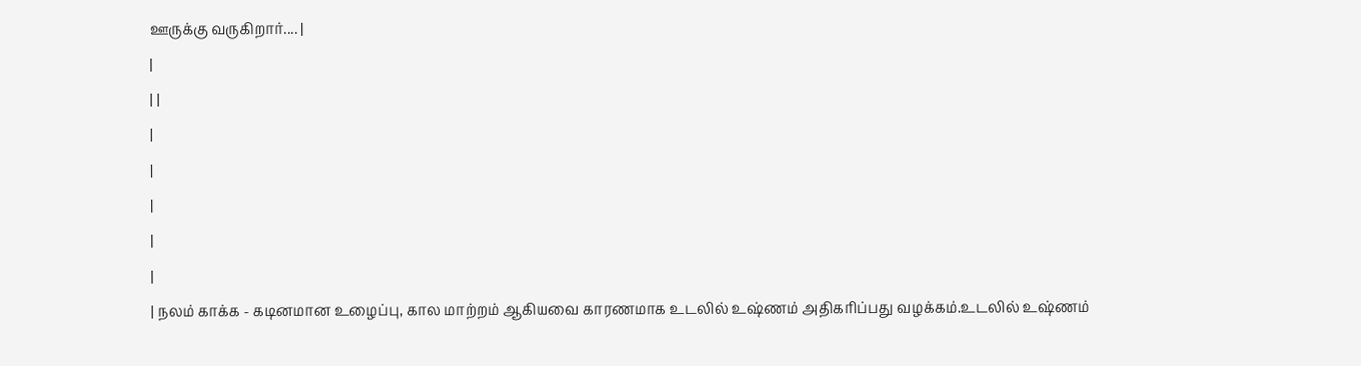ஊருக்கு வருகிறார்.... |
|
| |
|
|
|
|
|
| நலம் காக்க - கடினமான உழைப்பு, கால மாற்றம் ஆகியவை காரணமாக உடலில் உஷ்ணம் அதிகரிப்பது வழக்கம்.உடலில் உஷ்ணம்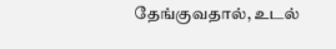தேங்குவதால், உடல்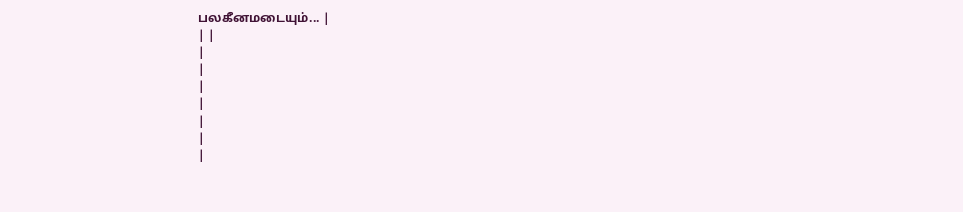பலகீனமடையும்... |
| |
|
|
|
|
|
|
|